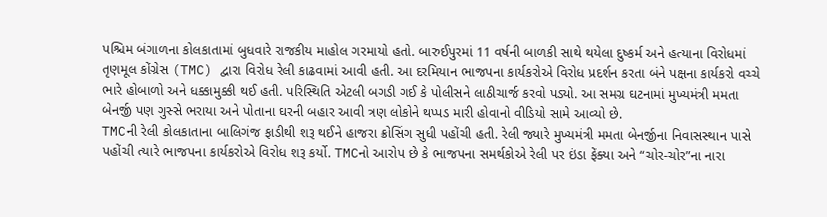પશ્ચિમ બંગાળના કોલકાતામાં બુધવારે રાજકીય માહોલ ગરમાયો હતો. બારુઈપુરમાં 11 વર્ષની બાળકી સાથે થયેલા દુષ્કર્મ અને હત્યાના વિરોધમાં તૃણમૂલ કોંગ્રેસ (TMC) દ્વારા વિરોધ રેલી કાઢવામાં આવી હતી. આ દરમિયાન ભાજપના કાર્યકરોએ વિરોધ પ્રદર્શન કરતા બંને પક્ષના કાર્યકરો વચ્ચે ભારે હોબાળો અને ધક્કામુક્કી થઈ હતી. પરિસ્થિતિ એટલી બગડી ગઈ કે પોલીસને લાઠીચાર્જ કરવો પડ્યો. આ સમગ્ર ઘટનામાં મુખ્યમંત્રી મમતા બેનર્જી પણ ગુસ્સે ભરાયા અને પોતાના ઘરની બહાર આવી ત્રણ લોકોને થપ્પડ મારી હોવાનો વીડિયો સામે આવ્યો છે.
TMCની રેલી કોલકાતાના બાલિગંજ ફાડીથી શરૂ થઈને હાજરા ક્રોસિંગ સુધી પહોંચી હતી. રેલી જ્યારે મુખ્યમંત્રી મમતા બેનર્જીના નિવાસસ્થાન પાસે પહોંચી ત્યારે ભાજપના કાર્યકરોએ વિરોધ શરૂ કર્યો. TMCનો આરોપ છે કે ભાજપના સમર્થકોએ રેલી પર ઇંડા ફેંક્યા અને “ચોર-ચોર”ના નારા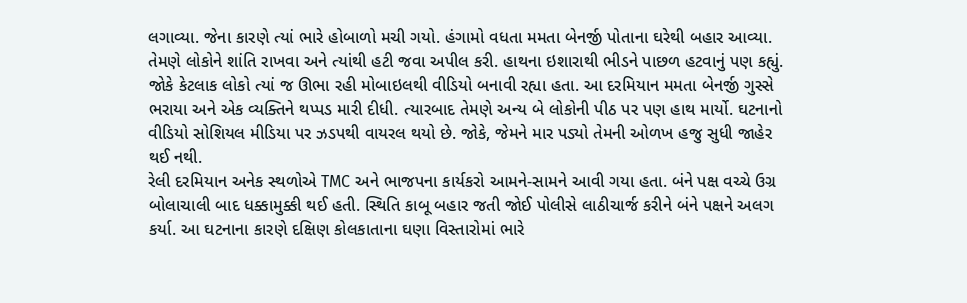લગાવ્યા. જેના કારણે ત્યાં ભારે હોબાળો મચી ગયો. હંગામો વધતા મમતા બેનર્જી પોતાના ઘરેથી બહાર આવ્યા. તેમણે લોકોને શાંતિ રાખવા અને ત્યાંથી હટી જવા અપીલ કરી. હાથના ઇશારાથી ભીડને પાછળ હટવાનું પણ કહ્યું. જોકે કેટલાક લોકો ત્યાં જ ઊભા રહી મોબાઇલથી વીડિયો બનાવી રહ્યા હતા. આ દરમિયાન મમતા બેનર્જી ગુસ્સે ભરાયા અને એક વ્યક્તિને થપ્પડ મારી દીધી. ત્યારબાદ તેમણે અન્ય બે લોકોની પીઠ પર પણ હાથ માર્યો. ઘટનાનો વીડિયો સોશિયલ મીડિયા પર ઝડપથી વાયરલ થયો છે. જોકે, જેમને માર પડ્યો તેમની ઓળખ હજુ સુધી જાહેર થઈ નથી.
રેલી દરમિયાન અનેક સ્થળોએ TMC અને ભાજપના કાર્યકરો આમને-સામને આવી ગયા હતા. બંને પક્ષ વચ્ચે ઉગ્ર બોલાચાલી બાદ ધક્કામુક્કી થઈ હતી. સ્થિતિ કાબૂ બહાર જતી જોઈ પોલીસે લાઠીચાર્જ કરીને બંને પક્ષને અલગ કર્યા. આ ઘટનાના કારણે દક્ષિણ કોલકાતાના ઘણા વિસ્તારોમાં ભારે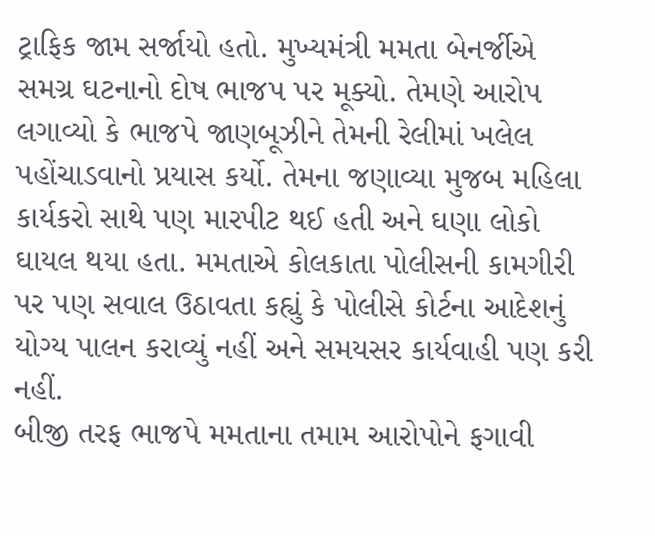ટ્રાફિક જામ સર્જાયો હતો. મુખ્યમંત્રી મમતા બેનર્જીએ સમગ્ર ઘટનાનો દોષ ભાજપ પર મૂક્યો. તેમણે આરોપ લગાવ્યો કે ભાજપે જાણબૂઝીને તેમની રેલીમાં ખલેલ પહોંચાડવાનો પ્રયાસ કર્યો. તેમના જણાવ્યા મુજબ મહિલા કાર્યકરો સાથે પણ મારપીટ થઈ હતી અને ઘણા લોકો ઘાયલ થયા હતા. મમતાએ કોલકાતા પોલીસની કામગીરી પર પણ સવાલ ઉઠાવતા કહ્યું કે પોલીસે કોર્ટના આદેશનું યોગ્ય પાલન કરાવ્યું નહીં અને સમયસર કાર્યવાહી પણ કરી નહીં.
બીજી તરફ ભાજપે મમતાના તમામ આરોપોને ફગાવી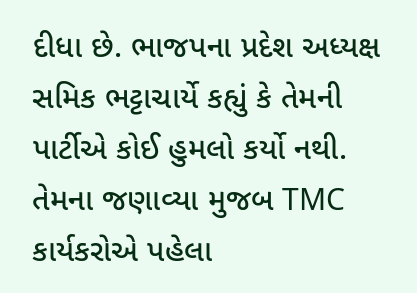દીધા છે. ભાજપના પ્રદેશ અધ્યક્ષ સમિક ભટ્ટાચાર્યે કહ્યું કે તેમની પાર્ટીએ કોઈ હુમલો કર્યો નથી. તેમના જણાવ્યા મુજબ TMC કાર્યકરોએ પહેલા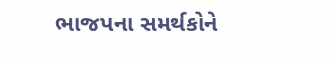ભાજપના સમર્થકોને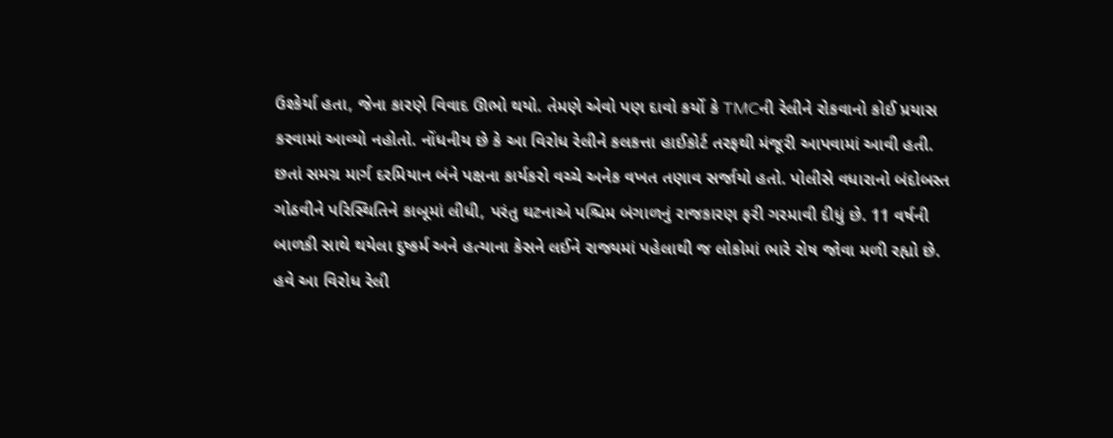ઉશ્કેર્યા હતા, જેના કારણે વિવાદ ઊભો થયો. તેમણે એવો પણ દાવો કર્યો કે TMCની રેલીને રોકવાનો કોઈ પ્રયાસ કરવામાં આવ્યો નહોતો. નોંધનીય છે કે આ વિરોધ રેલીને કલકત્તા હાઈકોર્ટ તરફથી મંજૂરી આપવામાં આવી હતી. છતાં સમગ્ર માર્ગ દરમિયાન બંને પક્ષના કાર્યકરો વચ્ચે અનેક વખત તણાવ સર્જાયો હતો. પોલીસે વધારાનો બંદોબસ્ત ગોઠવીને પરિસ્થિતિને કાબૂમાં લીધી, પરંતુ ઘટનાએ પશ્ચિમ બંગાળનું રાજકારણ ફરી ગરમાવી દીધું છે. 11 વર્ષની બાળકી સાથે થયેલા દુષ્કર્મ અને હત્યાના કેસને લઈને રાજ્યમાં પહેલાથી જ લોકોમાં ભારે રોષ જોવા મળી રહ્યો છે. હવે આ વિરોધ રેલી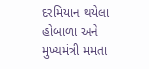દરમિયાન થયેલા હોબાળા અને મુખ્યમંત્રી મમતા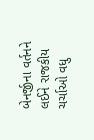બેનર્જીના વર્તનને લઈને રાજકીય ચર્ચાઓ વધુ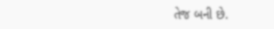તેજ બની છે.